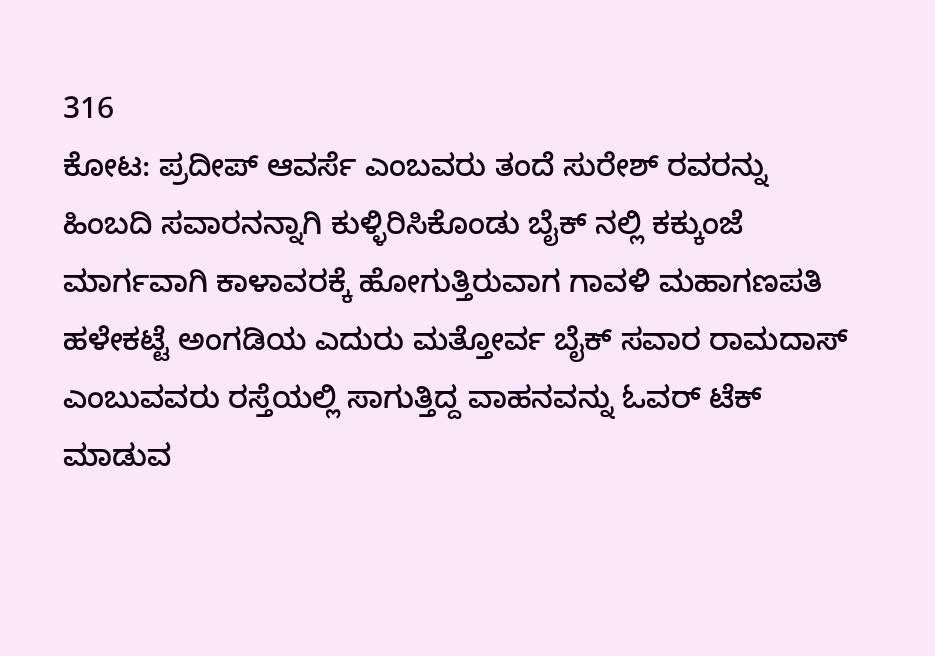316
ಕೋಟ: ಪ್ರದೀಪ್ ಆವರ್ಸೆ ಎಂಬವರು ತಂದೆ ಸುರೇಶ್ ರವರನ್ನು ಹಿಂಬದಿ ಸವಾರನನ್ನಾಗಿ ಕುಳ್ಳಿರಿಸಿಕೊಂಡು ಬೈಕ್ ನಲ್ಲಿ ಕಕ್ಕುಂಜೆ ಮಾರ್ಗವಾಗಿ ಕಾಳಾವರಕ್ಕೆ ಹೋಗುತ್ತಿರುವಾಗ ಗಾವಳಿ ಮಹಾಗಣಪತಿ ಹಳೇಕಟ್ಟೆ ಅಂಗಡಿಯ ಎದುರು ಮತ್ತೋರ್ವ ಬೈಕ್ ಸವಾರ ರಾಮದಾಸ್ ಎಂಬುವವರು ರಸ್ತೆಯಲ್ಲಿ ಸಾಗುತ್ತಿದ್ದ ವಾಹನವನ್ನು ಓವರ್ ಟೆಕ್ ಮಾಡುವ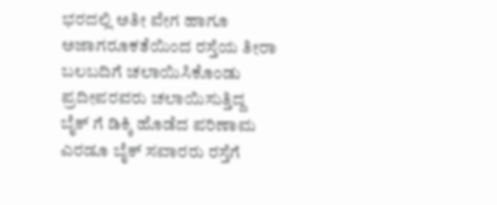ಭರದಲ್ಲಿ ಅತೀ ವೇಗ ಹಾಗೂ ಅಜಾಗರೂಕತೆಯಿಂದ ರಸ್ತೆಯ ತೀರಾ ಬಲಬದಿಗೆ ಚಲಾಯಿಸಿಕೊಂಡು ಪ್ರದೀಪರವರು ಚಲಾಯಿಸುತ್ತಿದ್ದ ಬೈಕ್ ಗೆ ಡಿಕ್ಕಿ ಹೊಡೆದ ಪರಿಣಾಮ ಎರಡೂ ಬೈಕ್ ಸವಾರರು ರಸ್ತೆಗೆ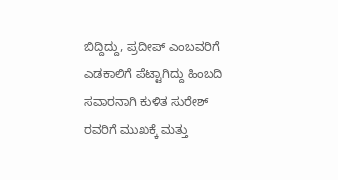ಬಿದ್ದಿದ್ದು, ಪ್ರದೀಪ್ ಎಂಬವರಿಗೆ ಎಡಕಾಲಿಗೆ ಪೆಟ್ಟಾಗಿದ್ದು ಹಿಂಬದಿ ಸವಾರನಾಗಿ ಕುಳಿತ ಸುರೇಶ್ ರವರಿಗೆ ಮುಖಕ್ಕೆ ಮತ್ತು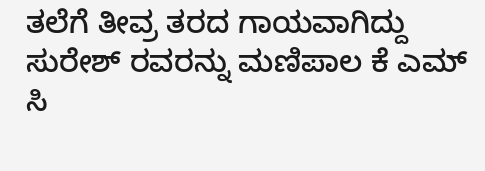ತಲೆಗೆ ತೀವ್ರ ತರದ ಗಾಯವಾಗಿದ್ದು ಸುರೇಶ್ ರವರನ್ನು ಮಣಿಪಾಲ ಕೆ ಎಮ್ ಸಿ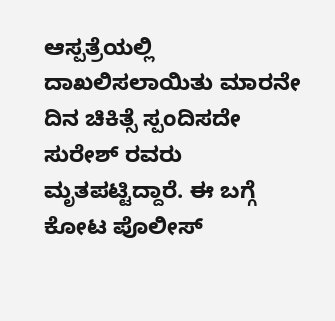ಆಸ್ಪತ್ರೆಯಲ್ಲಿ ದಾಖಲಿಸಲಾಯಿತು ಮಾರನೇ ದಿನ ಚಿಕಿತ್ಸೆ ಸ್ಪಂದಿಸದೇ ಸುರೇಶ್ ರವರು ಮೃತಪಟ್ಟಿದ್ದಾರೆ. ಈ ಬಗ್ಗೆ ಕೋಟ ಪೊಲೀಸ್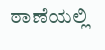ಠಾಣೆಯಲ್ಲಿ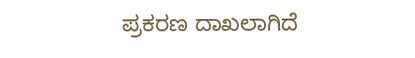ಪ್ರಕರಣ ದಾಖಲಾಗಿದೆ